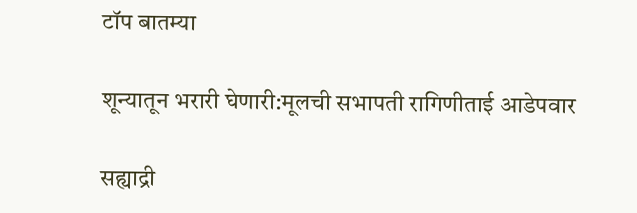टॉप बातम्या

शून्यातून भरारी घेणारी:मूलची सभापती रागिणीताई आडेपवार

सह्याद्री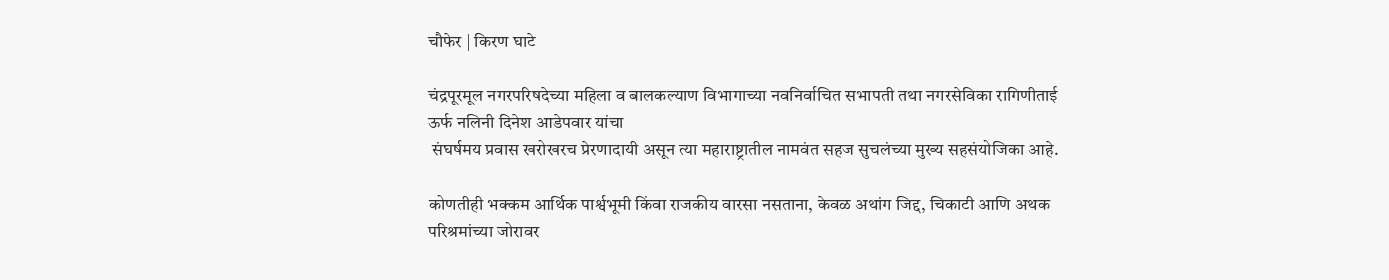चौफेर | किरण घाटे

चंद्रपूरमूल नगरपरिषदेच्या महिला व बालकल्याण विभागाच्या नवनिर्वाचित सभापती तथा नगरसेविका रागिणीताई ऊर्फ नलिनी दिनेश आडेपवार यांचा
 संघर्षमय प्रवास खरोखरच प्रेरणादायी असून त्या महाराष्ट्रातील नामवंत सहज सुचलंच्या मुख्य सहसंयोजिका आहे.

कोणतीही भक्कम आर्थिक पार्श्वभूमी किंवा राजकीय वारसा नसताना, केवळ अथांग जिद्द, चिकाटी आणि अथक परिश्रमांच्या जोरावर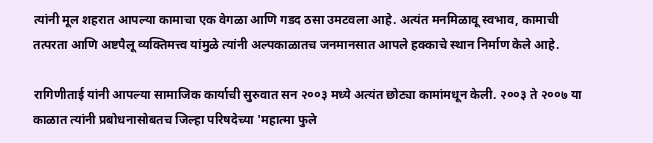त्यांनी मूल शहरात आपल्या कामाचा एक वेगळा आणि गडद ठसा उमटवला आहे. अत्यंत मनमिळावू स्वभाव, कामाची तत्परता आणि अष्टपैलू व्यक्तिमत्त्व यांमुळे त्यांनी अल्पकाळातच जनमानसात आपले हक्काचे स्थान निर्माण केले आहे.

रागिणीताई यांनी आपल्या सामाजिक कार्याची सुरुवात सन २००३ मध्ये अत्यंत छोट्या कामांमधून केली. २००३ ते २००७ या काळात त्यांनी प्रबोधनासोबतच जिल्हा परिषदेच्या 'महात्मा फुले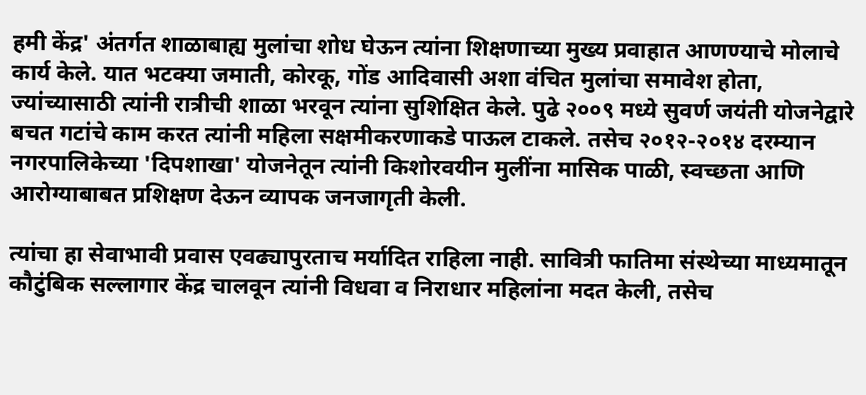हमी केंद्र' अंतर्गत शाळाबाह्य मुलांचा शोध घेऊन त्यांना शिक्षणाच्या मुख्य प्रवाहात आणण्याचे मोलाचे कार्य केले. यात भटक्या जमाती, कोरकू, गोंड आदिवासी अशा वंचित मुलांचा समावेश होता, ज्यांच्यासाठी त्यांनी रात्रीची शाळा भरवून त्यांना सुशिक्षित केले. पुढे २००९ मध्ये सुवर्ण जयंती योजनेद्वारे बचत गटांचे काम करत त्यांनी महिला सक्षमीकरणाकडे पाऊल टाकले. तसेच २०१२-२०१४ दरम्यान नगरपालिकेच्या 'दिपशाखा' योजनेतून त्यांनी किशोरवयीन मुलींना मासिक पाळी, स्वच्छता आणि आरोग्याबाबत प्रशिक्षण देऊन व्यापक जनजागृती केली.

त्यांचा हा सेवाभावी प्रवास एवढ्यापुरताच मर्यादित राहिला नाही. सावित्री फातिमा संस्थेच्या माध्यमातून कौटुंबिक सल्लागार केंद्र चालवून त्यांनी विधवा व निराधार महिलांना मदत केली, तसेच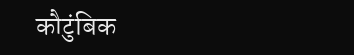कौटुंबिक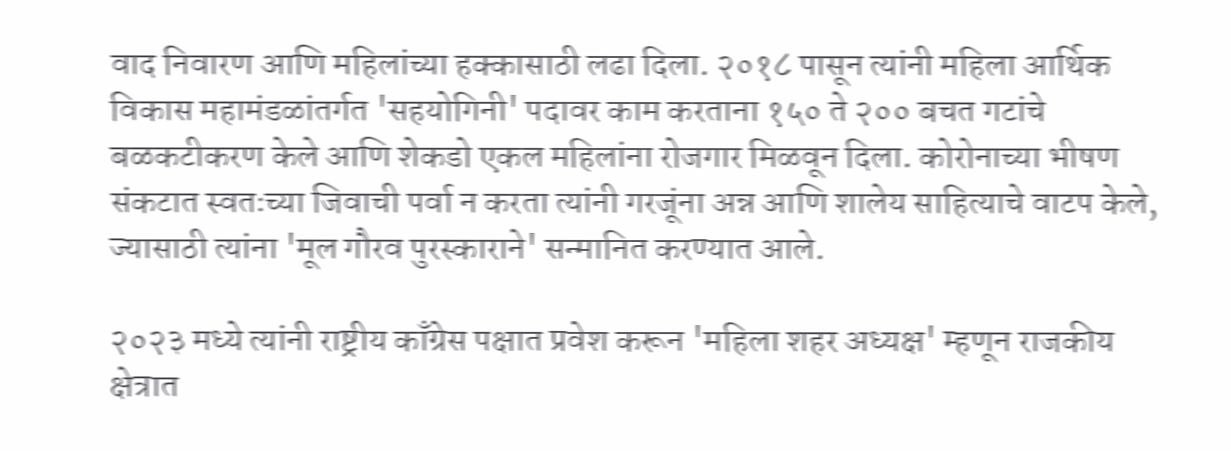वाद निवारण आणि महिलांच्या हक्कासाठी लढा दिला. २०१८ पासून त्यांनी महिला आर्थिक विकास महामंडळांतर्गत 'सहयोगिनी' पदावर काम करताना १५० ते २०० बचत गटांचे बळकटीकरण केले आणि शेकडो एकल महिलांना रोजगार मिळवून दिला. कोरोनाच्या भीषण संकटात स्वतःच्या जिवाची पर्वा न करता त्यांनी गरजूंना अन्न आणि शालेय साहित्याचे वाटप केले, ज्यासाठी त्यांना 'मूल गौरव पुरस्काराने' सन्मानित करण्यात आले.

२०२३ मध्ये त्यांनी राष्ट्रीय काँग्रेस पक्षात प्रवेश करून 'महिला शहर अध्यक्ष' म्हणून राजकीय क्षेत्रात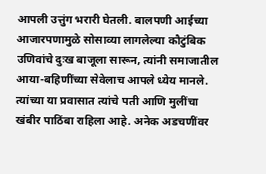आपली उत्तुंग भरारी घेतली. बालपणी आईच्या आजारपणामुळे सोसाव्या लागलेल्या कौटुंबिक उणिवांचे दुःख बाजूला सारून, त्यांनी समाजातील आया-बहिणींच्या सेवेलाच आपले ध्येय मानले. त्यांच्या या प्रवासात त्यांचे पती आणि मुलींचा खंबीर पाठिंबा राहिला आहे. अनेक अडचणींवर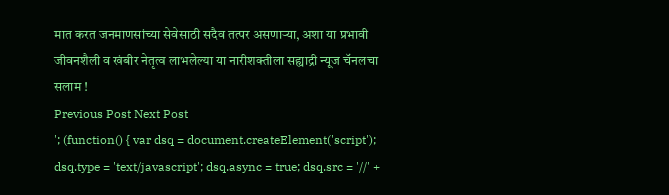मात करत जनमाणसांच्या सेवेसाठी सदैव तत्पर असणाऱ्या, अशा या प्रभावी जीवनशैली व खंबीर नेतृत्व लाभलेल्या या नारीशक्तीला सह्याद्री न्यूज चॅनलचा सलाम !
Previous Post Next Post
'; (function() { var dsq = document.createElement('script'); dsq.type = 'text/javascript'; dsq.async = true; dsq.src = '//' +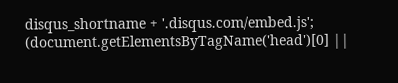disqus_shortname + '.disqus.com/embed.js'; (document.getElementsByTagName('head')[0] ||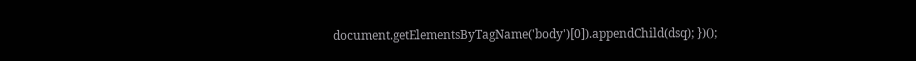document.getElementsByTagName('body')[0]).appendChild(dsq); })();